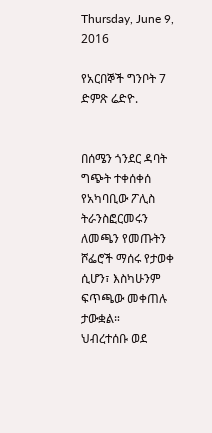Thursday, June 9, 2016

የአርበኞች ግንቦት 7 ድምጽ ሬድዮ.


በሰሜን ጎንደር ዳባት ግጭት ተቀሰቀሰ
የአካባቢው ፖሊስ ትራንስፎርመሩን ለመጫን የመጡትን ሾፌሮች ማሰሩ የታወቀ ሲሆን፣ እስካሁንም ፍጥጫው መቀጠሉ ታውቋል።
ህብረተሰቡ ወደ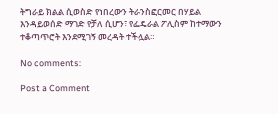ትግራይ ክልል ሲወስድ የነበረውን ትራንስፎርመር በሃይል እንዳይወሰድ ማገድ የቻለ ሲሆን፣ የፌዴራል ፖሊስም ከተማውን ተቆጣጥሮት እንደሚገኝ መረዳት ተችሏል።

No comments:

Post a Comment